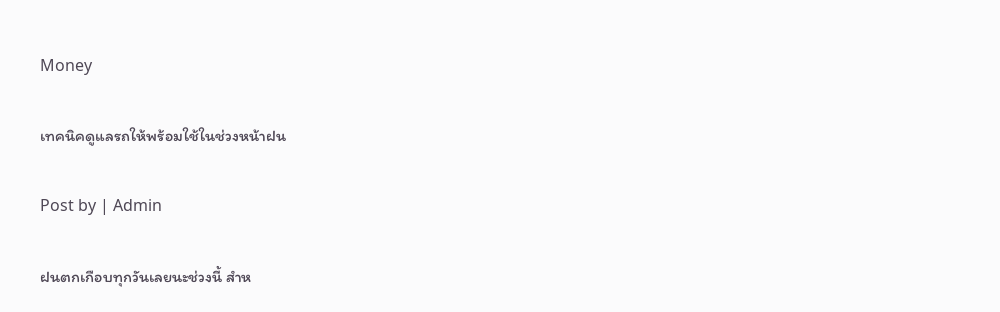Money

เทคนิคดูแลรถให้พร้อมใช้ในช่วงหน้าฝน

Post by | Admin

ฝนตกเกือบทุกวันเลยนะช่วงนี้ สำห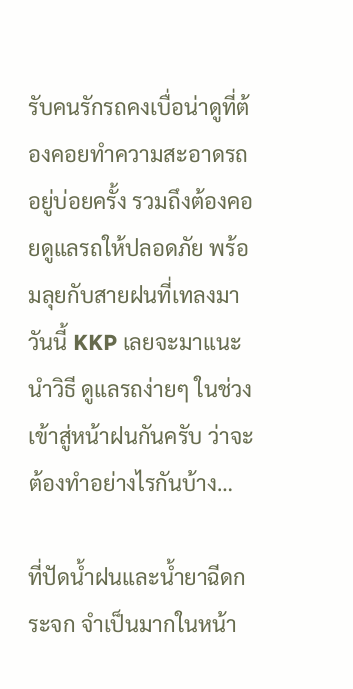รับคนรักรถคงเบื่อน่าดูที่ต้องคอยทำความสะอาดรถอยู่บ่อยครั้ง รวมถึงต้องคอยดูแลรถให้ปลอดภัย พร้อมลุยกับสายฝนที่เทลงมา วันนี้ KKP เลยจะมาแนะนำวิธี ดูแลรถง่ายๆ ในช่วงเข้าสู่หน้าฝนกันครับ ว่าจะต้องทำอย่างไรกันบ้าง…

ที่ปัดน้ำฝนและน้ำยาฉีดกระจก จำเป็นมากในหน้า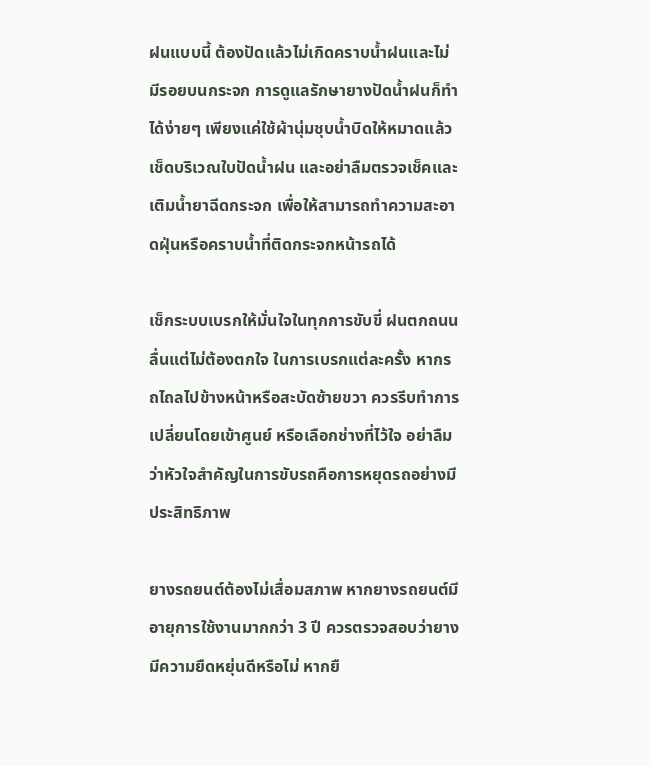ฝนแบบนี้ ต้องปัดแล้วไม่เกิดคราบน้ำฝนและไม่มีรอยบนกระจก การดูแลรักษายางปัดน้ำฝนก็ทำได้ง่ายๆ เพียงแค่ใช้ผ้านุ่มชุบน้ำบิดให้หมาดแล้วเช็ดบริเวณใบปัดน้ำฝน และอย่าลืมตรวจเช็คและเติมน้ำยาฉีดกระจก เพื่อให้สามารถทำความสะอาดฝุ่นหรือคราบน้ำที่ติดกระจกหน้ารถได้

เช็กระบบเบรกให้มั่นใจในทุกการขับขี่ ฝนตกถนนลื่นแต่ไม่ต้องตกใจ ในการเบรกแต่ละครั้ง หากรถไถลไปข้างหน้าหรือสะบัดซ้ายขวา ควรรีบทำการเปลี่ยนโดยเข้าศูนย์ หรือเลือกช่างที่ไว้ใจ อย่าลืมว่าหัวใจสำคัญในการขับรถคือการหยุดรถอย่างมีประสิทธิภาพ

ยางรถยนต์ต้องไม่เสื่อมสภาพ หากยางรถยนต์มีอายุการใช้งานมากกว่า 3 ปี ควรตรวจสอบว่ายางมีความยืดหยุ่นดีหรือไม่ หากยื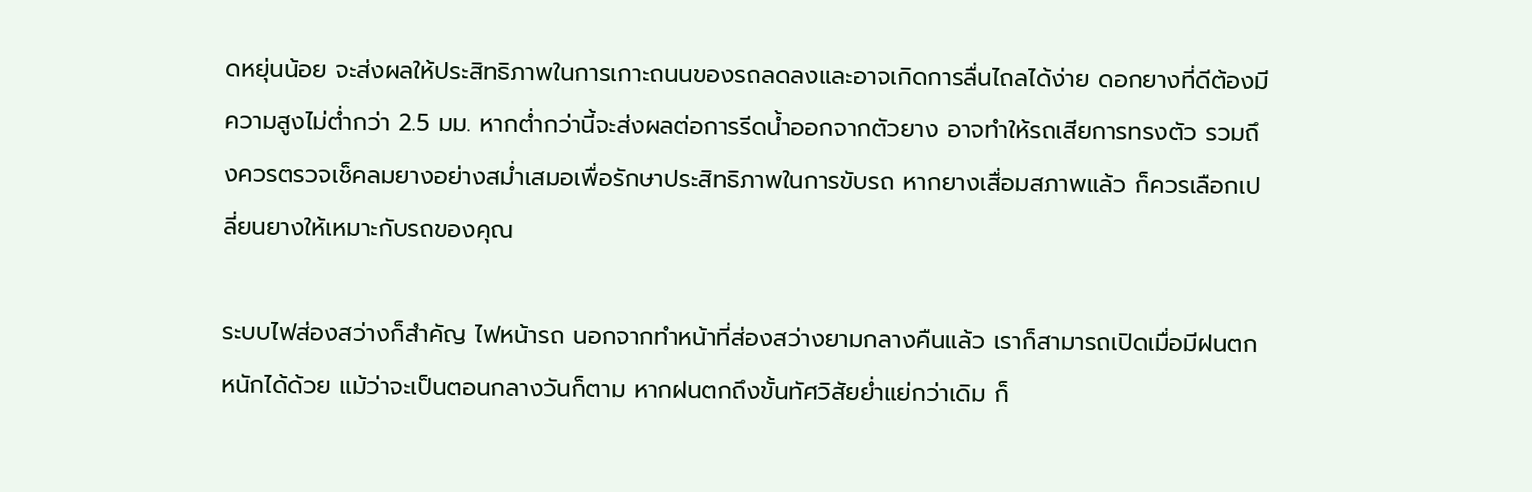ดหยุ่นน้อย จะส่งผลให้ประสิทธิภาพในการเกาะถนนของรถลดลงและอาจเกิดการลื่นไถลได้ง่าย ดอกยางที่ดีต้องมีความสูงไม่ต่ำกว่า 2.5 มม. หากต่ำกว่านี้จะส่งผลต่อการรีดน้ำออกจากตัวยาง อาจทำให้รถเสียการทรงตัว รวมถึงควรตรวจเช็คลมยางอย่างสม่ำเสมอเพื่อรักษาประสิทธิภาพในการขับรถ หากยางเสื่อมสภาพแล้ว ก็ควรเลือกเปลี่ยนยางให้เหมาะกับรถของคุณ

ระบบไฟส่องสว่างก็สำคัญ ไฟหน้ารถ นอกจากทำหน้าที่ส่องสว่างยามกลางคืนแล้ว เราก็สามารถเปิดเมื่อมีฝนตกหนักได้ด้วย แม้ว่าจะเป็นตอนกลางวันก็ตาม หากฝนตกถึงขั้นทัศวิสัยย่ำแย่กว่าเดิม ก็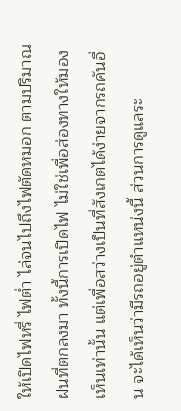ให้เปิดไฟหรี่ ไฟต่ำ ไล่จนไปถึงไฟตัดหมอก ตามปริมาณฝนที่ตกลงมา ทั้งนี้การเปิดไฟ ไม่ใช่เพื่อส่องทางให้มองเห็นเท่านั้น แต่เพื่อสว่างเป็นที่สังเกตได้ง่ายจากรถคันอื่น จะได้เห็นว่ามีรถอยู่ตำแหน่งนี้ ส่วนการดูแลระ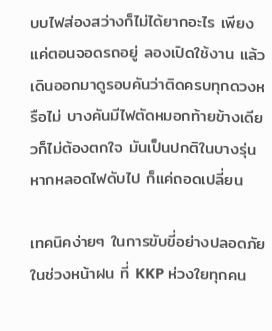บบไฟส่องสว่างก็ไม่ได้ยากอะไร เพียงแค่ตอนจอดรถอยู่ ลองเปิดใช้งาน แล้วเดินออกมาดูรอบคันว่าติดครบทุกดวงหรือไม่ บางคันมีไฟตัดหมอกท้ายข้างเดียวก็ไม่ต้องตกใจ มันเป็นปกติในบางรุ่น หากหลอดไฟดับไป ก็แค่ถอดเปลี่ยน

เทคนิคง่ายๆ ในการขับขี่อย่างปลอดภัยในช่วงหน้าฝน ที่ KKP ห่วงใยทุกคน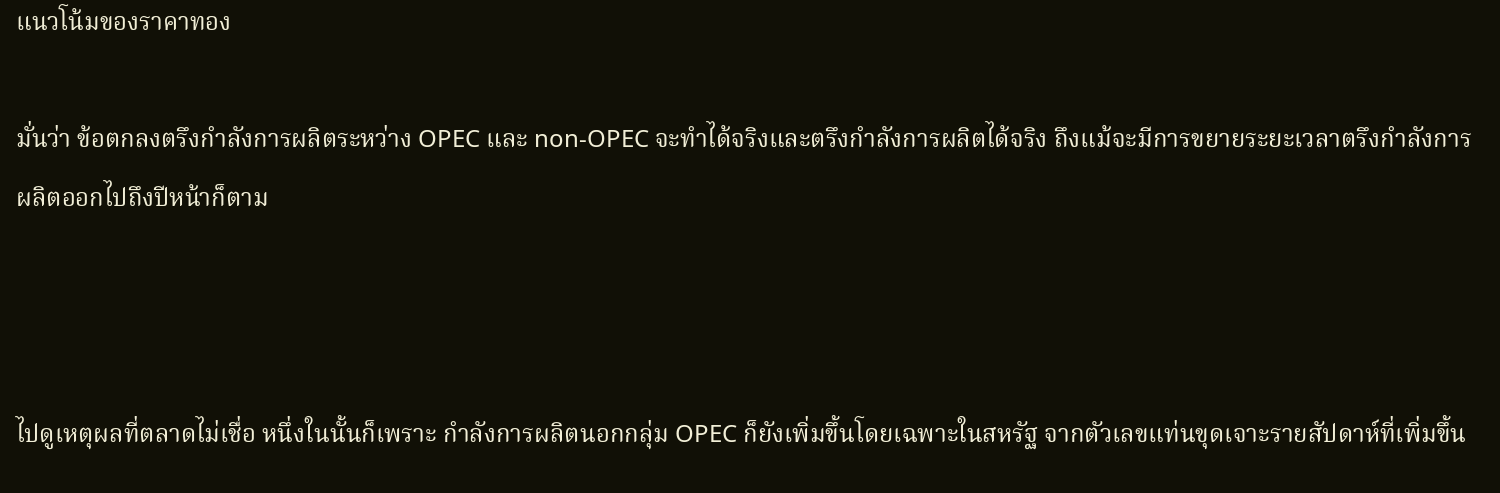แนวโน้มของราคาทอง

มั่นว่า ข้อตกลงตรึงกำลังการผลิตระหว่าง OPEC และ non-OPEC จะทำได้จริงและตรึงกำลังการผลิตได้จริง ถึงแม้จะมีการขยายระยะเวลาตรึงกำลังการผลิตออกไปถึงปีหน้าก็ตาม



ไปดูเหตุผลที่ตลาดไม่เชื่อ หนึ่งในนั้นก็เพราะ กำลังการผลิตนอกกลุ่ม OPEC ก็ยังเพิ่มขึ้นโดยเฉพาะในสหรัฐ จากตัวเลขแท่นขุดเจาะรายสัปดาห์ที่เพิ่มขึ้น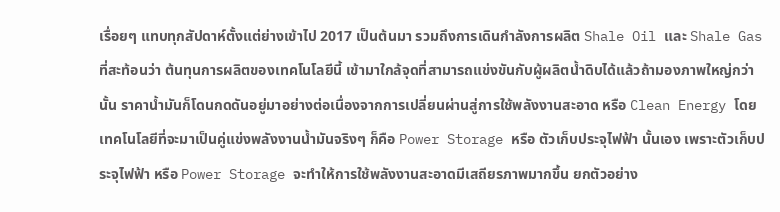เรื่อยๆ แทบทุกสัปดาห์ตั้งแต่ย่างเข้าไป 2017 เป็นต้นมา รวมถึงการเดินกำลังการผลิต Shale Oil และ Shale Gas ที่สะท้อนว่า ต้นทุนการผลิตของเทคโนโลยีนี้ เข้ามาใกล้จุดที่สามารถแข่งขันกับผู้ผลิตน้ำดิบได้แล้วถ้ามองภาพใหญ่กว่านั้น ราคาน้ำมันก็โดนกดดันอยู่มาอย่างต่อเนื่องจากการเปลี่ยนผ่านสู่การใช้พลังงานสะอาด หรือ Clean Energy โดยเทคโนโลยีที่จะมาเป็นคู่แข่งพลังงานน้ำมันจริงๆ ก็คือ Power Storage หรือ ตัวเก็บประจุไฟฟ้า นั้นเอง เพราะตัวเก็บประจุไฟฟ้า หรือ Power Storage จะทำให้การใช้พลังงานสะอาดมีเสถียรภาพมากขึ้น ยกตัวอย่าง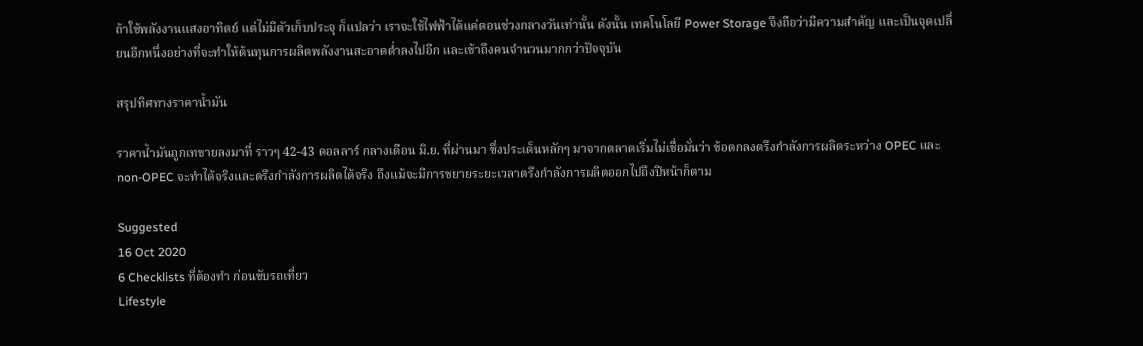ถ้าใช้พลังงานแสงอาทิตย์ แต่ไม่มีตัวเก็บประจุ ก็แปลว่า เราจะใช้ไฟฟ้าได้แค่ตอนช่วงกลางวันเท่านั้น ดังนั้น เทคโนโลยี Power Storage จึงถือว่ามีความสำคัญ และเป็นจุดเปลี่ยนอีกหนึ่งอย่างที่จะทำให้ต้นทุนการผลิตพลังงานสะอาดต่ำลงไปอีก และเข้าถึงคนจำนวนมากกว่าปัจจุบัน

สรุปทิศทางราคาน้ำมัน

ราคาน้ำมันถูกเทขายลงมาที่ ราวๆ 42-43 ดอลลาร์ กลางเดือน มิ.ย. ที่ผ่านมา ซึ่งประเด็นหลักๆ มาจากตลาดเริ่มไม่เชื่อมั่นว่า ข้อตกลงตรึงกำลังการผลิตระหว่าง OPEC และ non-OPEC จะทำได้จริงและตรึงกำลังการผลิตได้จริง ถึงแม้จะมีการขยายระยะเวลาตรึงกำลังการผลิตออกไปถึงปีหน้าก็ตาม

Suggested
16 Oct 2020
6 Checklists ที่ต้องทำ ก่อนขับรถเที่ยว
Lifestyle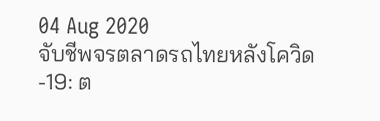04 Aug 2020
จับชีพจรตลาดรถไทยหลังโควิด-19: ต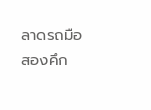ลาดรถมือสองคึก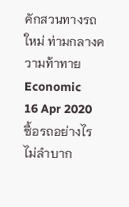คักสวนทางรถใหม่ ท่ามกลางความท้าทาย
Economic
16 Apr 2020
ซื้อรถอย่างไรไม่ลำบาก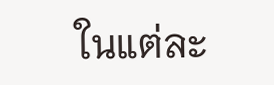ในแต่ละ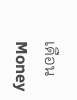เดือน
Money